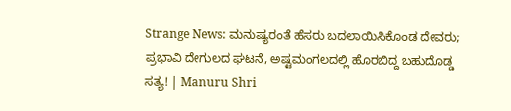Strange News: ಮನುಷ್ಯರಂತೆ ಹೆಸರು ಬದಲಾಯಿಸಿಕೊಂಡ ದೇವರು; ಪ್ರಭಾವಿ ದೇಗುಲದ ಘಟನೆ, ಅಷ್ಟಮಂಗಲದಲ್ಲಿ ಹೊರಬಿದ್ದ ಬಹುದೊಡ್ಡ ಸತ್ಯ! | Manuru Shri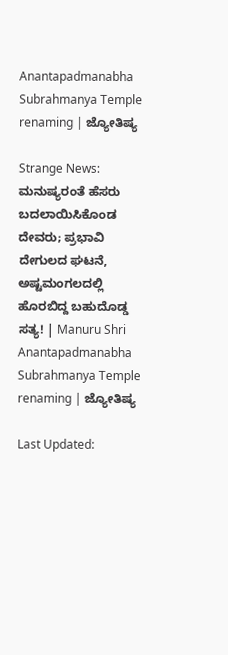Anantapadmanabha Subrahmanya Temple renaming | ಜ್ಯೋತಿಷ್ಯ

Strange News: ಮನುಷ್ಯರಂತೆ ಹೆಸರು ಬದಲಾಯಿಸಿಕೊಂಡ ದೇವರು; ಪ್ರಭಾವಿ ದೇಗುಲದ ಘಟನೆ, ಅಷ್ಟಮಂಗಲದಲ್ಲಿ ಹೊರಬಿದ್ದ ಬಹುದೊಡ್ಡ ಸತ್ಯ! | Manuru Shri Anantapadmanabha Subrahmanya Temple renaming | ಜ್ಯೋತಿಷ್ಯ

Last Updated: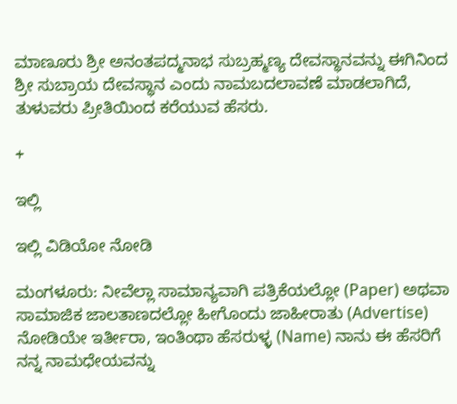ಮಾಣೂರು ಶ್ರೀ ಅನಂತಪದ್ಮನಾಭ ಸುಬ್ರಹ್ಮಣ್ಯ ದೇವಸ್ಥಾನವನ್ನು ಈಗಿನಿಂದ ಶ್ರೀ ಸುಬ್ರಾಯ ದೇವಸ್ಥಾನ ಎಂದು ನಾಮಬದಲಾವಣೆ ಮಾಡಲಾಗಿದೆ, ತುಳುವರು ಪ್ರೀತಿಯಿಂದ ಕರೆಯುವ ಹೆಸರು.

+

ಇಲ್ಲಿ

ಇಲ್ಲಿ ವಿಡಿಯೋ ನೋಡಿ

ಮಂಗಳೂರು: ನೀವೆಲ್ಲಾ ಸಾಮಾನ್ಯವಾಗಿ ಪತ್ರಿಕೆಯಲ್ಲೋ (Paper) ಅಥವಾ ಸಾಮಾಜಿಕ ಜಾಲತಾಣದಲ್ಲೋ ಹೀಗೊಂದು ಜಾಹೀರಾತು (Advertise) ನೋಡಿಯೇ ಇರ್ತೀರಾ, ಇಂತಿಂಥಾ ಹೆಸರುಳ್ಳ (Name) ನಾನು ಈ ಹೆಸರಿಗೆ ನನ್ನ ನಾಮಧೇಯವನ್ನು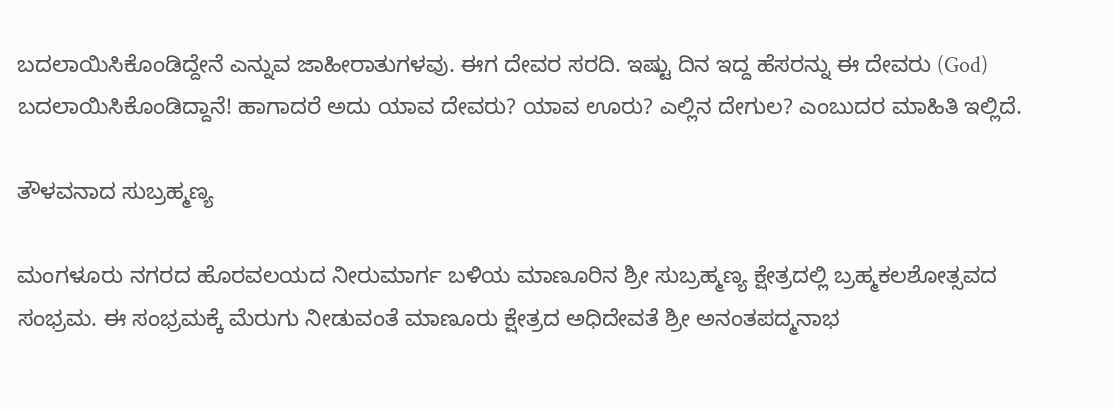ಬದಲಾಯಿಸಿಕೊಂಡಿದ್ದೇನೆ ಎನ್ನುವ ಜಾಹೀರಾತುಗಳವು. ಈಗ ದೇವರ ಸರದಿ. ಇಷ್ಟು ದಿನ ಇದ್ದ ಹೆಸರನ್ನು ಈ ದೇವರು (God) ಬದಲಾಯಿಸಿಕೊಂಡಿದ್ದಾನೆ! ಹಾಗಾದರೆ ಅದು ಯಾವ ದೇವರು? ಯಾವ ಊರು? ಎಲ್ಲಿನ ದೇಗುಲ? ಎಂಬುದರ ಮಾಹಿತಿ ಇಲ್ಲಿದೆ.

ತೌಳವನಾದ ಸುಬ್ರಹ್ಮಣ್ಯ

ಮಂಗಳೂರು ನಗರದ ಹೊರವಲಯದ ನೀರುಮಾರ್ಗ ಬಳಿಯ ಮಾಣೂರಿನ ಶ್ರೀ ಸುಬ್ರಹ್ಮಣ್ಯ ಕ್ಷೇತ್ರದಲ್ಲಿ ಬ್ರಹ್ಮಕಲಶೋತ್ಸವದ ಸಂಭ್ರಮ. ಈ ಸಂಭ್ರಮಕ್ಕೆ ಮೆರುಗು ನೀಡುವಂತೆ ಮಾಣೂರು ಕ್ಷೇತ್ರದ ಅಧಿದೇವತೆ ಶ್ರೀ ಅನಂತಪದ್ಮನಾಭ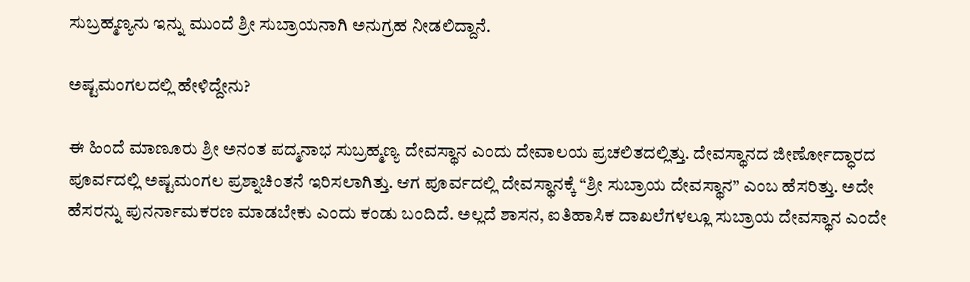ಸುಬ್ರಹ್ಮಣ್ಯನು ಇನ್ನು ಮುಂದೆ ಶ್ರೀ ಸುಬ್ರಾಯನಾಗಿ ಅನುಗ್ರಹ ನೀಡಲಿದ್ದಾನೆ.

ಅಷ್ಟಮಂಗಲದಲ್ಲಿ ಹೇಳಿದ್ದೇನು?

ಈ ಹಿಂದೆ ಮಾಣೂರು ಶ್ರೀ ಅನಂತ ಪದ್ಮನಾಭ ಸುಬ್ರಹ್ಮಣ್ಯ ದೇವಸ್ಥಾನ ಎಂದು ದೇವಾಲಯ ಪ್ರಚಲಿತದಲ್ಲಿತ್ತು. ದೇವಸ್ಥಾನದ ಜೀರ್ಣೋದ್ಧಾರದ ಪೂರ್ವದಲ್ಲಿ ಅಷ್ಟಮಂಗಲ ಪ್ರಶ್ನಾಚಿಂತನೆ ಇರಿಸಲಾಗಿತ್ತು. ಆಗ ಪೂರ್ವದಲ್ಲಿ ದೇವಸ್ಥಾನಕ್ಕೆ “ಶ್ರೀ ಸುಬ್ರಾಯ ದೇವಸ್ಥಾನ” ಎಂಬ ಹೆಸರಿತ್ತು. ಅದೇ ಹೆಸರನ್ನು ಪುನರ್ನಾಮಕರಣ ಮಾಡಬೇಕು ಎಂದು ಕಂಡು ಬಂದಿದೆ. ಅಲ್ಲದೆ ಶಾಸನ, ಐತಿಹಾಸಿಕ ದಾಖಲೆಗಳಲ್ಲೂ ಸುಬ್ರಾಯ ದೇವಸ್ಥಾನ ಎಂದೇ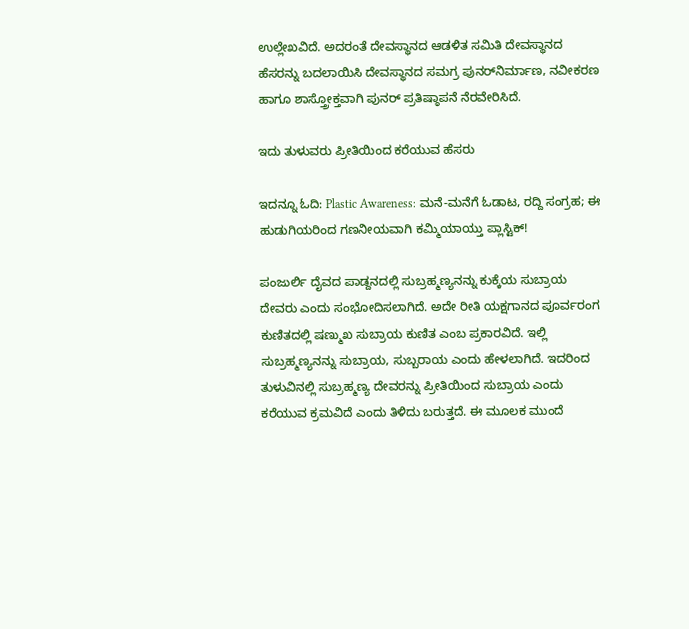ಉಲ್ಲೇಖವಿದೆ. ಅದರಂತೆ ದೇವಸ್ಥಾನದ ಆಡಳಿತ ಸಮಿತಿ ದೇವಸ್ಥಾನದ ಹೆಸರನ್ನು ಬದಲಾಯಿಸಿ ದೇವಸ್ಥಾನದ ಸಮಗ್ರ ಪುನರ್‌ನಿರ್ಮಾಣ, ನವೀಕರಣ ಹಾಗೂ ಶಾಸ್ತ್ರೋಕ್ತವಾಗಿ ಪುನರ್ ಪ್ರತಿಷ್ಠಾಪನೆ ನೆರವೇರಿಸಿದೆ‌.

ಇದು ತುಳುವರು ಪ್ರೀತಿಯಿಂದ ಕರೆಯುವ ಹೆಸರು

ಇದನ್ನೂ ಓದಿ: Plastic Awareness: ಮನೆ-ಮನೆಗೆ ಓಡಾಟ, ರದ್ದಿ ಸಂಗ್ರಹ; ಈ ಹುಡುಗಿಯರಿಂದ ಗಣನೀಯವಾಗಿ ಕಮ್ಮಿಯಾಯ್ತು ಪ್ಲಾಸ್ಟಿಕ್!

ಪಂಜುರ್ಲಿ ದೈವದ ಪಾಡ್ದನದಲ್ಲಿ ಸುಬ್ರಹ್ಮಣ್ಯನನ್ನು ಕುಕ್ಕೆಯ ಸುಬ್ರಾಯ ದೇವರು ಎಂದು ಸಂಭೋದಿಸಲಾಗಿದೆ. ಅದೇ ರೀತಿ ಯಕ್ಷಗಾನದ ಪೂರ್ವರಂಗ ಕುಣಿತದಲ್ಲಿ ಷಣ್ಮುಖ ಸುಬ್ರಾಯ ಕುಣಿತ ಎಂಬ ಪ್ರಕಾರವಿದೆ. ಇಲ್ಲಿ ಸುಬ್ರಹ್ಮಣ್ಯನನ್ನು ಸುಬ್ರಾಯ, ಸುಬ್ಬರಾಯ ಎಂದು ಹೇಳಲಾಗಿದೆ. ಇದರಿಂದ ತುಳುವಿನಲ್ಲಿ ಸುಬ್ರಹ್ಮಣ್ಯ ದೇವರನ್ನು ಪ್ರೀತಿಯಿಂದ ಸುಬ್ರಾಯ ಎಂದು ಕರೆಯುವ ಕ್ರಮವಿದೆ ಎಂದು ತಿಳಿದು ಬರುತ್ತದೆ. ಈ ಮೂಲಕ ಮುಂದೆ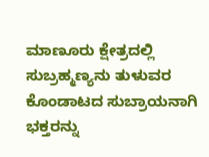ಮಾಣೂರು ಕ್ಷೇತ್ರದಲ್ಲಿ ಸುಬ್ರಹ್ಮಣ್ಯನು ತುಳುವರ ಕೊಂಡಾಟದ ಸುಬ್ರಾಯನಾಗಿ‌ ಭಕ್ತರನ್ನು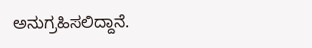ಅನುಗ್ರಹಿಸಲಿದ್ದಾನೆ.